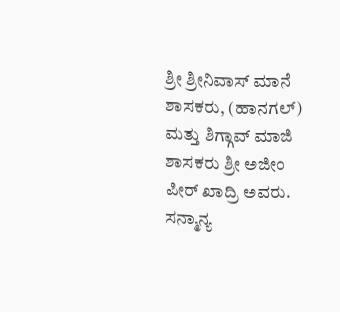ಶ್ರೀ ಶ್ರೀನಿವಾಸ್ ಮಾನೆ ಶಾಸಕರು, (ಹಾನಗಲ್) ಮತ್ತು ಶಿಗ್ಗಾವ್ ಮಾಜಿ ಶಾಸಕರು ಶ್ರೀ ಅಜೀಂ ಪೀರ್ ಖಾದ್ರಿ ಅವರು. ಸನ್ಮಾನ್ಯ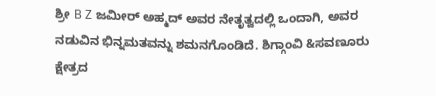ಶ್ರೀ B Z ಜಮೀರ್ ಅಹ್ಮದ್ ಅವರ ನೇತೃತ್ವದಲ್ಲಿ ಒಂದಾಗಿ, ಅವರ ನಡುವಿನ ಭಿನ್ನಮತವನ್ನು ಶಮನಗೊಂಡಿದೆ. ಶಿಗ್ಗಾಂವಿ &ಸವಣೂರು ಕ್ಷೇತ್ರದ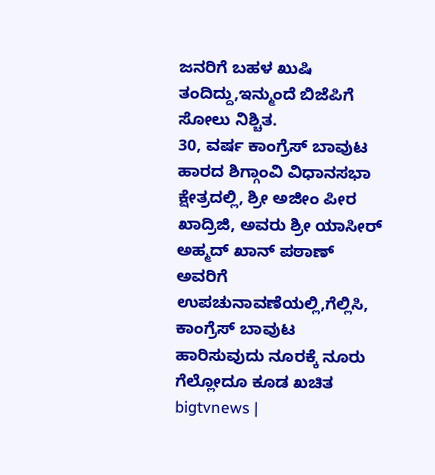ಜನರಿಗೆ ಬಹಳ ಖುಷಿ ತಂದಿದ್ದು,ಇನ್ಮುಂದೆ ಬಿಜೆಪಿಗೆ ಸೋಲು ನಿಶ್ಚಿತ.
30, ವರ್ಷ ಕಾಂಗ್ರೆಸ್ ಬಾವುಟ ಹಾರದ ಶಿಗ್ಗಾಂವಿ ವಿಧಾನಸಭಾ ಕ್ಷೇತ್ರದಲ್ಲಿ, ಶ್ರೀ ಅಜೀಂ ಪೀರ ಖಾದ್ರಿಜಿ, ಅವರು ಶ್ರೀ ಯಾಸೀರ್ ಅಹ್ಮದ್ ಖಾನ್ ಪಠಾಣ್ ಅವರಿಗೆ ಉಪಚುನಾವಣೆಯಲ್ಲಿ,ಗೆಲ್ಲಿಸಿ, ಕಾಂಗ್ರೆಸ್ ಬಾವುಟ ಹಾರಿಸುವುದು ನೂರಕ್ಕೆ ನೂರು ಗೆಲ್ಲೋದೂ ಕೂಡ ಖಚಿತ
bigtvnews |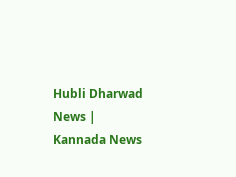Hubli Dharwad News | Kannada News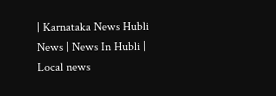| Karnataka News Hubli News | News In Hubli | Local news